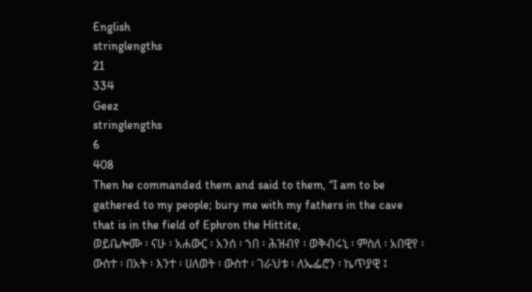English
stringlengths
21
334
Geez
stringlengths
6
408
Then he commanded them and said to them, “I am to be gathered to my people; bury me with my fathers in the cave that is in the field of Ephron the Hittite,
ወይቤሎሙ ፡ ናሁ ፡ አሐውር ፡ አንሰ ፡ ኀበ ፡ ሕዝብየ ፡ ወቅብሩኒ ፡ ምስለ ፡ አበዊየ ፡ ውስተ ፡ በአት ፡ እንተ ፡ ሀለወት ፡ ውስተ ፡ ገራህቱ ፡ ለኤፌሮን ፡ ኬጥያዊ ፤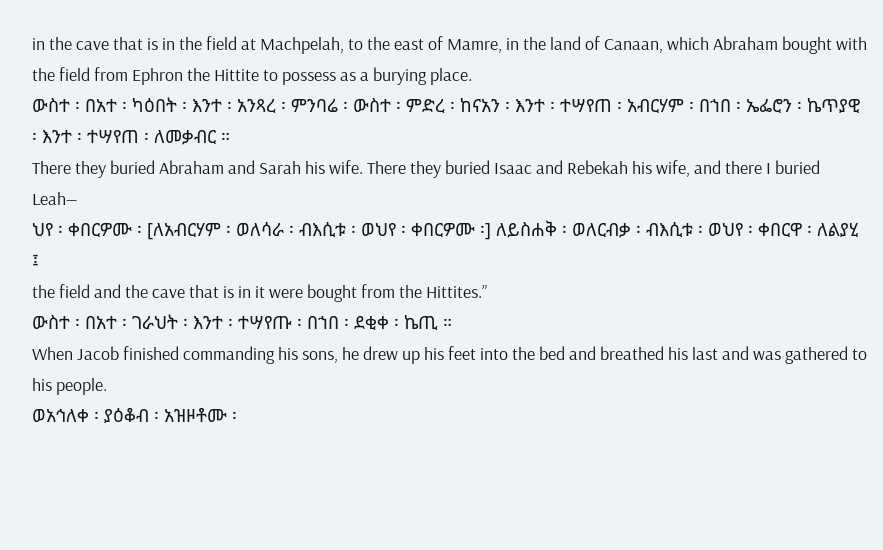in the cave that is in the field at Machpelah, to the east of Mamre, in the land of Canaan, which Abraham bought with the field from Ephron the Hittite to possess as a burying place.
ውስተ ፡ በአተ ፡ ካዕበት ፡ እንተ ፡ አንጻረ ፡ ምንባሬ ፡ ውስተ ፡ ምድረ ፡ ከናአን ፡ እንተ ፡ ተሣየጠ ፡ አብርሃም ፡ በኀበ ፡ ኤፌሮን ፡ ኬጥያዊ ፡ እንተ ፡ ተሣየጠ ፡ ለመቃብር ።
There they buried Abraham and Sarah his wife. There they buried Isaac and Rebekah his wife, and there I buried Leah—
ህየ ፡ ቀበርዎሙ ፡ [ለአብርሃም ፡ ወለሳራ ፡ ብእሲቱ ፡ ወህየ ፡ ቀበርዎሙ ፡] ለይስሐቅ ፡ ወለርብቃ ፡ ብእሲቱ ፡ ወህየ ፡ ቀበርዋ ፡ ለልያሂ ፤
the field and the cave that is in it were bought from the Hittites.”
ውስተ ፡ በአተ ፡ ገራህት ፡ እንተ ፡ ተሣየጡ ፡ በኀበ ፡ ደቂቀ ፡ ኬጢ ።
When Jacob finished commanding his sons, he drew up his feet into the bed and breathed his last and was gathered to his people.
ወአኅለቀ ፡ ያዕቆብ ፡ አዝዞቶሙ ፡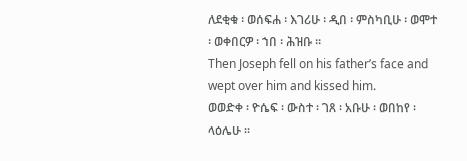ለደቂቁ ፡ ወሰፍሐ ፡ እገሪሁ ፡ ዲበ ፡ ምስካቢሁ ፡ ወሞተ ፡ ወቀበርዎ ፡ ኀበ ፡ ሕዝቡ ።
Then Joseph fell on his father’s face and wept over him and kissed him.
ወወድቀ ፡ ዮሴፍ ፡ ውስተ ፡ ገጸ ፡ አቡሁ ፡ ወበከየ ፡ ላዕሌሁ ።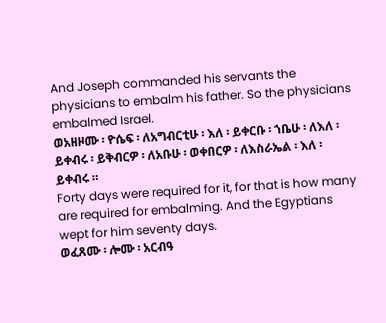And Joseph commanded his servants the physicians to embalm his father. So the physicians embalmed Israel.
ወአዘዞሙ ፡ ዮሴፍ ፡ ለአግብርቲሁ ፡ እለ ፡ ይቀርቡ ፡ ኀቤሁ ፡ ለእለ ፡ ይቀብሩ ፡ ይቅብርዎ ፡ ለአቡሁ ፡ ወቀበርዎ ፡ ለእስራኤል ፡ እለ ፡ ይቀብሩ ።
Forty days were required for it, for that is how many are required for embalming. And the Egyptians wept for him seventy days.
ወፈጸሙ ፡ ሎሙ ፡ አርብዓ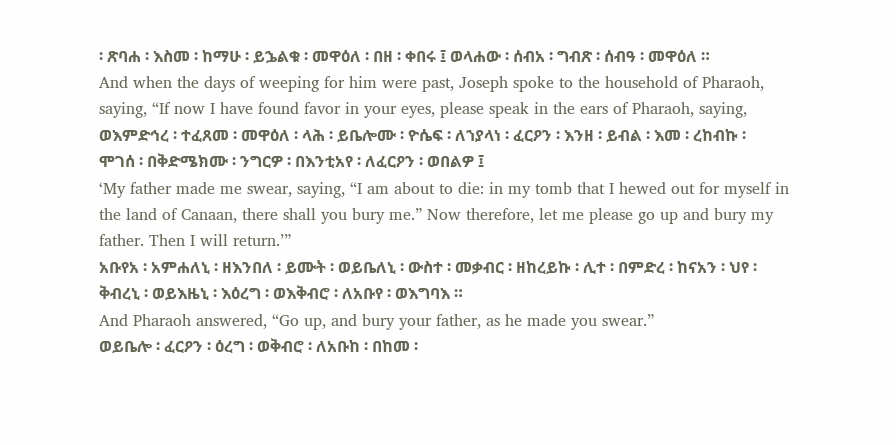፡ ጽባሐ ፡ እስመ ፡ ከማሁ ፡ ይኌልቁ ፡ መዋዕለ ፡ በዘ ፡ ቀበሩ ፤ ወላሐው ፡ ሰብአ ፡ ግብጽ ፡ ሰብዓ ፡ መዋዕለ ።
And when the days of weeping for him were past, Joseph spoke to the household of Pharaoh, saying, “If now I have found favor in your eyes, please speak in the ears of Pharaoh, saying,
ወእምድኅረ ፡ ተፈጸመ ፡ መዋዕለ ፡ ላሕ ፡ ይቤሎሙ ፡ ዮሴፍ ፡ ለኀያላነ ፡ ፈርዖን ፡ እንዘ ፡ ይብል ፡ እመ ፡ ረከብኩ ፡ ሞገሰ ፡ በቅድሜክሙ ፡ ንግርዎ ፡ በእንቲአየ ፡ ለፈርዖን ፡ ወበልዎ ፤
‘My father made me swear, saying, “I am about to die: in my tomb that I hewed out for myself in the land of Canaan, there shall you bury me.” Now therefore, let me please go up and bury my father. Then I will return.’”
አቡየአ ፡ አምሐለኒ ፡ ዘእንበለ ፡ ይሙት ፡ ወይቤለኒ ፡ ውስተ ፡ መቃብር ፡ ዘከረይኩ ፡ ሊተ ፡ በምድረ ፡ ከናአን ፡ ህየ ፡ ቅብረኒ ፡ ወይእዜኒ ፡ እዕረግ ፡ ወእቅብሮ ፡ ለአቡየ ፡ ወእግባእ ።
And Pharaoh answered, “Go up, and bury your father, as he made you swear.”
ወይቤሎ ፡ ፈርዖን ፡ ዕረግ ፡ ወቅብሮ ፡ ለአቡከ ፡ በከመ ፡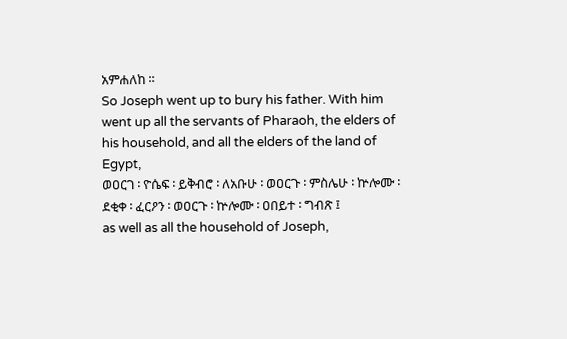አምሐለከ ።
So Joseph went up to bury his father. With him went up all the servants of Pharaoh, the elders of his household, and all the elders of the land of Egypt,
ወዐርገ ፡ ዮሴፍ ፡ ይቅብሮ ፡ ለአቡሁ ፡ ወዐርጉ ፡ ምስሌሁ ፡ ኵሎሙ ፡ ደቂቀ ፡ ፈርዖን ፡ ወዐርጉ ፡ ኵሎሙ ፡ ዐበይተ ፡ ግብጽ ፤
as well as all the household of Joseph,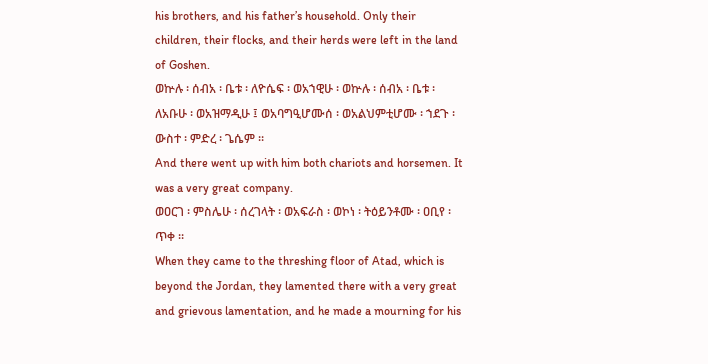his brothers, and his father’s household. Only their children, their flocks, and their herds were left in the land of Goshen.
ወኵሉ ፡ ሰብአ ፡ ቤቱ ፡ ለዮሴፍ ፡ ወአኀዊሁ ፡ ወኵሉ ፡ ሰብአ ፡ ቤቱ ፡ ለአቡሁ ፡ ወአዝማዲሁ ፤ ወአባግዒሆሙሰ ፡ ወአልህምቲሆሙ ፡ ኀደጉ ፡ ውስተ ፡ ምድረ ፡ ጌሴም ።
And there went up with him both chariots and horsemen. It was a very great company.
ወዐርገ ፡ ምስሌሁ ፡ ሰረገላት ፡ ወአፍራስ ፡ ወኮነ ፡ ትዕይንቶሙ ፡ ዐቢየ ፡ ጥቀ ።
When they came to the threshing floor of Atad, which is beyond the Jordan, they lamented there with a very great and grievous lamentation, and he made a mourning for his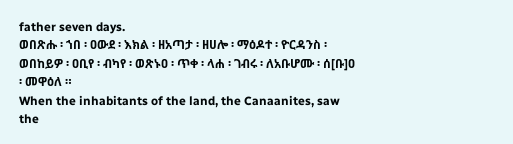father seven days.
ወበጽሑ ፡ ኀበ ፡ ዐውደ ፡ እክል ፡ ዘአጣታ ፡ ዘሀሎ ፡ ማዕዶተ ፡ ዮርዳንስ ፡ ወበከይዎ ፡ ዐቢየ ፡ ብካየ ፡ ወጽኑዐ ፡ ጥቀ ፡ ላሐ ፡ ገብሩ ፡ ለአቡሆሙ ፡ ሰ[ቡ]ዐ ፡ መዋዕለ ።
When the inhabitants of the land, the Canaanites, saw the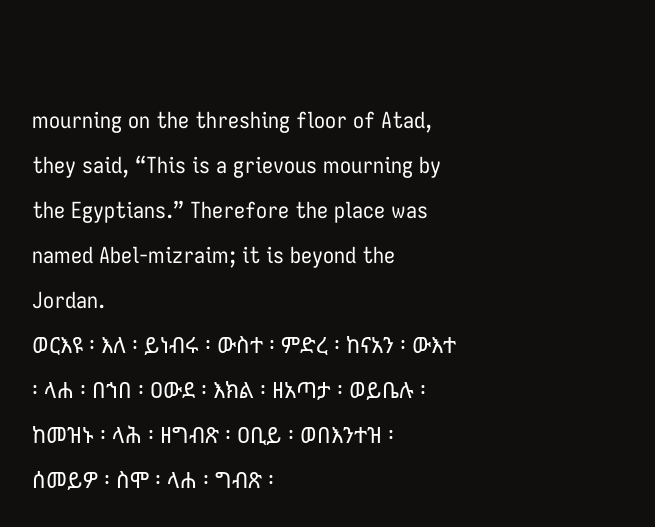mourning on the threshing floor of Atad, they said, “This is a grievous mourning by the Egyptians.” Therefore the place was named Abel-mizraim; it is beyond the Jordan.
ወርእዩ ፡ እለ ፡ ይነብሩ ፡ ውስተ ፡ ምድረ ፡ ከናአን ፡ ውእተ ፡ ላሐ ፡ በኀበ ፡ ዐውደ ፡ እክል ፡ ዘአጣታ ፡ ወይቤሉ ፡ ከመዝኑ ፡ ላሕ ፡ ዘግብጽ ፡ ዐቢይ ፡ ወበእንተዝ ፡ ሰመይዎ ፡ ስሞ ፡ ላሐ ፡ ግብጽ ፡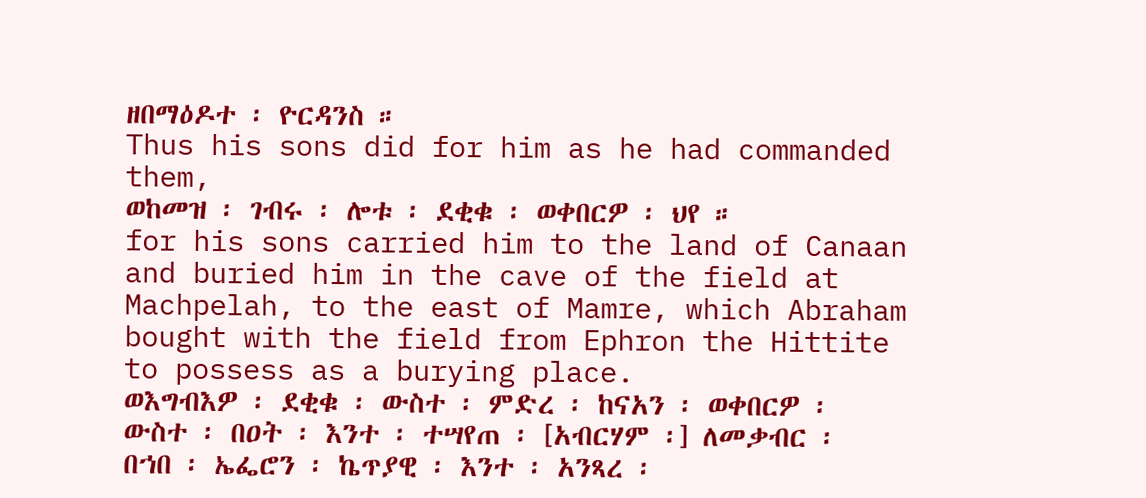ዘበማዕዶተ ፡ ዮርዳንስ ።
Thus his sons did for him as he had commanded them,
ወከመዝ ፡ ገብሩ ፡ ሎቱ ፡ ደቂቁ ፡ ወቀበርዎ ፡ ህየ ።
for his sons carried him to the land of Canaan and buried him in the cave of the field at Machpelah, to the east of Mamre, which Abraham bought with the field from Ephron the Hittite to possess as a burying place.
ወእግብእዎ ፡ ደቂቁ ፡ ውስተ ፡ ምድረ ፡ ከናአን ፡ ወቀበርዎ ፡ ውስተ ፡ በዐት ፡ እንተ ፡ ተሣየጠ ፡ [አብርሃም ፡] ለመቃብር ፡ በኀበ ፡ ኤፌሮን ፡ ኬጥያዊ ፡ እንተ ፡ አንጻረ ፡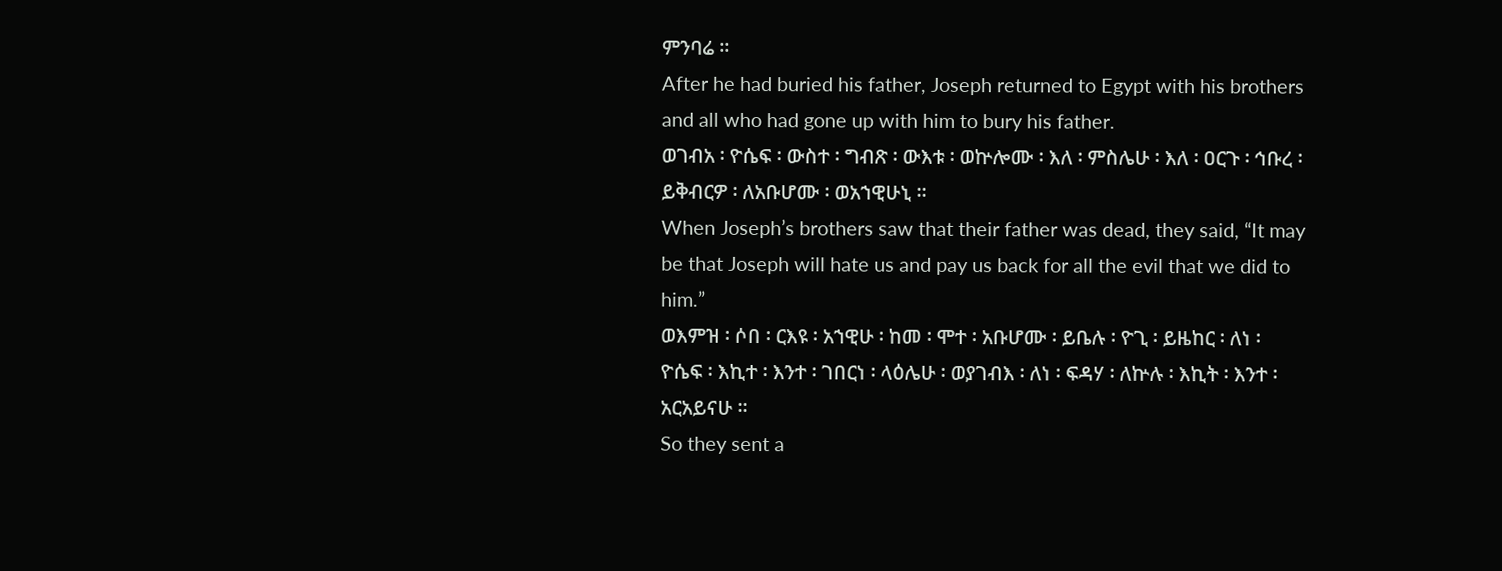ምንባሬ ።
After he had buried his father, Joseph returned to Egypt with his brothers and all who had gone up with him to bury his father.
ወገብአ ፡ ዮሴፍ ፡ ውስተ ፡ ግብጽ ፡ ውእቱ ፡ ወኵሎሙ ፡ እለ ፡ ምስሌሁ ፡ እለ ፡ ዐርጉ ፡ ኅቡረ ፡ ይቅብርዎ ፡ ለአቡሆሙ ፡ ወአኀዊሁኒ ።
When Joseph’s brothers saw that their father was dead, they said, “It may be that Joseph will hate us and pay us back for all the evil that we did to him.”
ወእምዝ ፡ ሶበ ፡ ርእዩ ፡ አኀዊሁ ፡ ከመ ፡ ሞተ ፡ አቡሆሙ ፡ ይቤሉ ፡ ዮጊ ፡ ይዜከር ፡ ለነ ፡ ዮሴፍ ፡ እኪተ ፡ እንተ ፡ ገበርነ ፡ ላዕሌሁ ፡ ወያገብእ ፡ ለነ ፡ ፍዳሃ ፡ ለኵሉ ፡ እኪት ፡ እንተ ፡ አርአይናሁ ።
So they sent a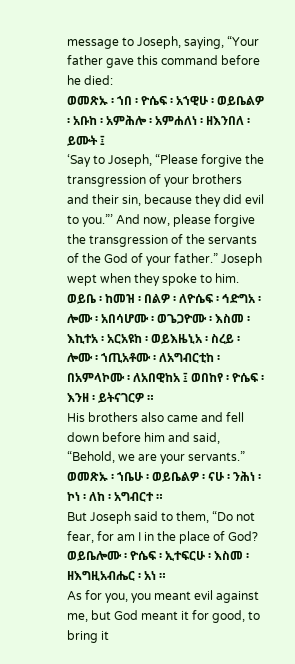message to Joseph, saying, “Your father gave this command before he died:
ወመጽኡ ፡ ኀበ ፡ ዮሴፍ ፡ አኀዊሁ ፡ ወይቤልዎ ፡ አቡከ ፡ አምሕሎ ፡ አምሐለነ ፡ ዘእንበለ ፡ ይሙት ፤
‘Say to Joseph, “Please forgive the transgression of your brothers and their sin, because they did evil to you.”’ And now, please forgive the transgression of the servants of the God of your father.” Joseph wept when they spoke to him.
ወይቤ ፡ ከመዝ ፡ በልዎ ፡ ለዮሴፍ ፡ ኅድግአ ፡ ሎሙ ፡ አበሳሆሙ ፡ ወጌጋዮሙ ፡ እስመ ፡ እኪተአ ፡ አርአዩከ ፡ ወይእዜኒአ ፡ ስረይ ፡ ሎሙ ፡ ኀጢአቶሙ ፡ ለአግብርቲከ ፡ በአምላኮሙ ፡ ለአበዊከአ ፤ ወበከየ ፡ ዮሴፍ ፡ እንዘ ፡ ይትናገርዎ ።
His brothers also came and fell down before him and said, “Behold, we are your servants.”
ወመጽኡ ፡ ኀቤሁ ፡ ወይቤልዎ ፡ ናሁ ፡ ንሕነ ፡ ኮነ ፡ ለከ ፡ አግብርተ ።
But Joseph said to them, “Do not fear, for am I in the place of God?
ወይቤሎሙ ፡ ዮሴፍ ፡ ኢተፍርሁ ፡ እስመ ፡ ዘእግዚአብሔር ፡ አነ ።
As for you, you meant evil against me, but God meant it for good, to bring it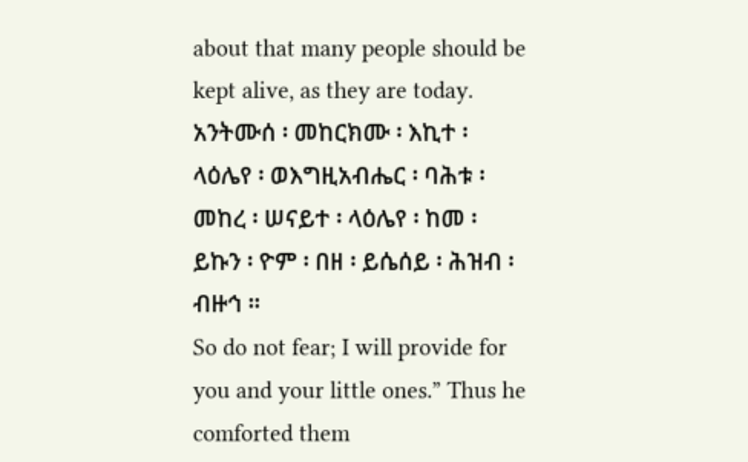about that many people should be kept alive, as they are today.
አንትሙሰ ፡ መከርክሙ ፡ እኪተ ፡ ላዕሌየ ፡ ወእግዚአብሔር ፡ ባሕቱ ፡ መከረ ፡ ሠናይተ ፡ ላዕሌየ ፡ ከመ ፡ ይኩን ፡ ዮም ፡ በዘ ፡ ይሴሰይ ፡ ሕዝብ ፡ ብዙኅ ።
So do not fear; I will provide for you and your little ones.” Thus he comforted them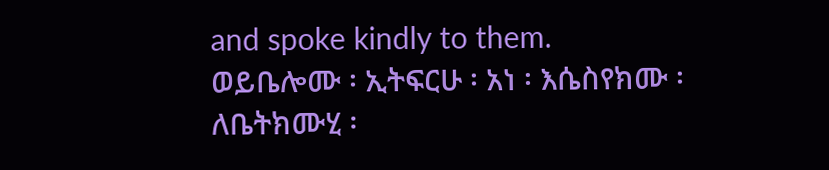and spoke kindly to them.
ወይቤሎሙ ፡ ኢትፍርሁ ፡ አነ ፡ እሴስየክሙ ፡ ለቤትክሙሂ ፡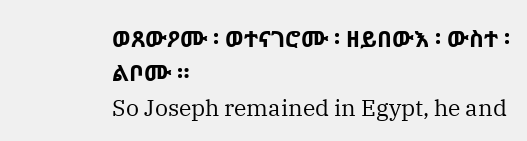ወጸውዖሙ ፡ ወተናገሮሙ ፡ ዘይበውእ ፡ ውስተ ፡ ልቦሙ ።
So Joseph remained in Egypt, he and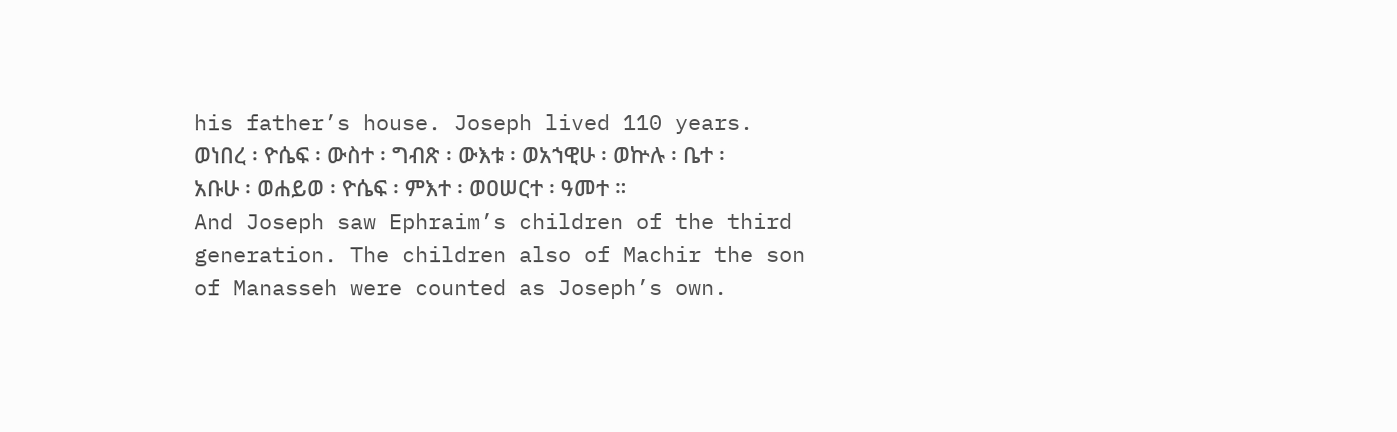his father’s house. Joseph lived 110 years.
ወነበረ ፡ ዮሴፍ ፡ ውስተ ፡ ግብጽ ፡ ውእቱ ፡ ወአኀዊሁ ፡ ወኵሉ ፡ ቤተ ፡ አቡሁ ፡ ወሐይወ ፡ ዮሴፍ ፡ ምእተ ፡ ወዐሠርተ ፡ ዓመተ ።
And Joseph saw Ephraim’s children of the third generation. The children also of Machir the son of Manasseh were counted as Joseph’s own.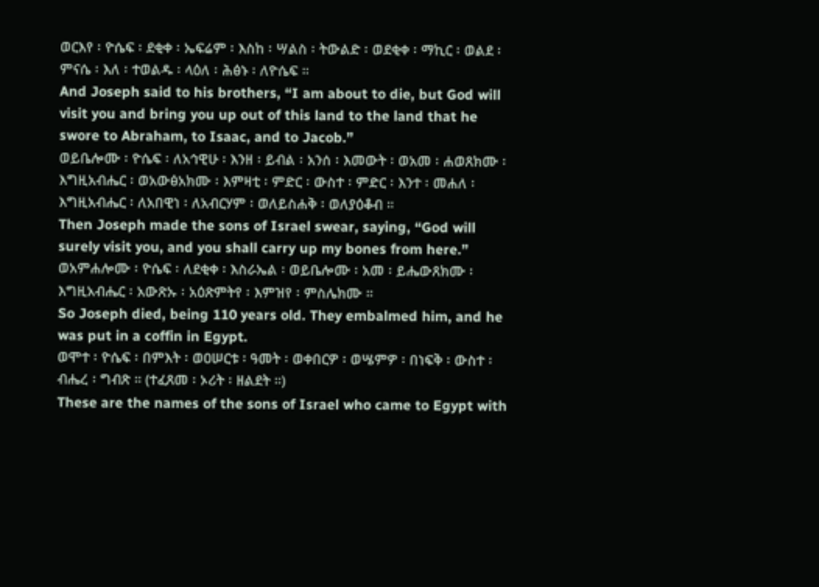ወርእየ ፡ ዮሴፍ ፡ ደቂቀ ፡ ኤፍሬም ፡ እስከ ፡ ሣልስ ፡ ትውልድ ፡ ወደቂቀ ፡ ማኪር ፡ ወልደ ፡ ምናሴ ፡ እለ ፡ ተወልዱ ፡ ላዕለ ፡ ሕፅኑ ፡ ለዮሴፍ ።
And Joseph said to his brothers, “I am about to die, but God will visit you and bring you up out of this land to the land that he swore to Abraham, to Isaac, and to Jacob.”
ወይቤሎሙ ፡ ዮሴፍ ፡ ለአኅዊሁ ፡ እንዘ ፡ ይብል ፡ አንሰ ፡ እመውት ፡ ወአመ ፡ ሐወጸክሙ ፡ እግዚአብሔር ፡ ወአውፅአክሙ ፡ እምዛቲ ፡ ምድር ፡ ውስተ ፡ ምድር ፡ እንተ ፡ መሐለ ፡ እግዚአብሔር ፡ ለአበዊነ ፡ ለአብርሃም ፡ ወለይስሐቅ ፡ ወለያዕቆብ ።
Then Joseph made the sons of Israel swear, saying, “God will surely visit you, and you shall carry up my bones from here.”
ወአምሐሎሙ ፡ ዮሴፍ ፡ ለደቂቀ ፡ እስራኤል ፡ ወይቤሎሙ ፡ አመ ፡ ይሔውጸክሙ ፡ እግዚአብሔር ፡ አውጽኡ ፡ አዕጽምትየ ፡ እምዝየ ፡ ምስሌክሙ ።
So Joseph died, being 110 years old. They embalmed him, and he was put in a coffin in Egypt.
ወሞተ ፡ ዮሴፍ ፡ በምእት ፡ ወዐሠርቱ ፡ ዓመት ፡ ወቀበርዎ ፡ ወሤምዎ ፡ በነፍቅ ፡ ውስተ ፡ ብሔረ ፡ ግብጽ ። (ተፈጸመ ፡ ኦሪት ፡ ዘልደት ።)
These are the names of the sons of Israel who came to Egypt with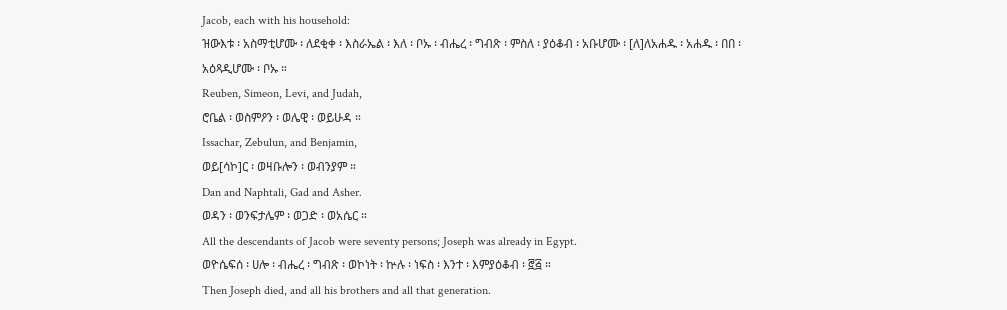Jacob, each with his household:
ዝውእቱ ፡ አስማቲሆሙ ፡ ለደቂቀ ፡ እስራኤል ፡ እለ ፡ ቦኡ ፡ ብሔረ ፡ ግብጽ ፡ ምስለ ፡ ያዕቆብ ፡ አቡሆሙ ፡ [ለ]ለአሐዱ ፡ አሐዱ ፡ በበ ፡ አዕጻዲሆሙ ፡ ቦኡ ።
Reuben, Simeon, Levi, and Judah,
ሮቤል ፡ ወስምዖን ፡ ወሌዊ ፡ ወይሁዳ ።
Issachar, Zebulun, and Benjamin,
ወይ[ሳኮ]ር ፡ ወዛቡሎን ፡ ወብንያም ።
Dan and Naphtali, Gad and Asher.
ወዳን ፡ ወንፍታሌም ፡ ወጋድ ፡ ወአሴር ።
All the descendants of Jacob were seventy persons; Joseph was already in Egypt.
ወዮሴፍሰ ፡ ሀሎ ፡ ብሔረ ፡ ግብጽ ፡ ወኮነት ፡ ኵሉ ፡ ነፍስ ፡ እንተ ፡ እምያዕቆብ ፡ ፸፭ ።
Then Joseph died, and all his brothers and all that generation.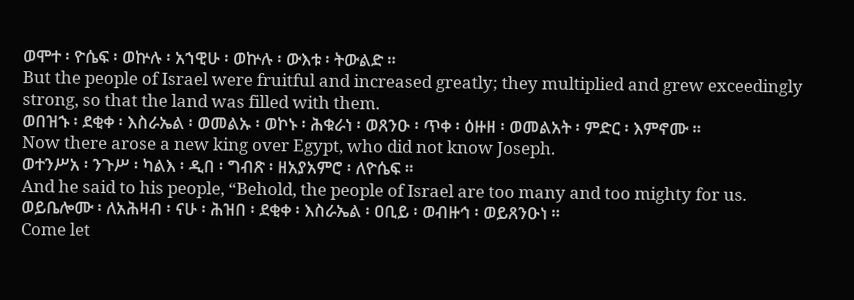ወሞተ ፡ ዮሴፍ ፡ ወኵሉ ፡ አኀዊሁ ፡ ወኵሉ ፡ ውእቱ ፡ ትውልድ ።
But the people of Israel were fruitful and increased greatly; they multiplied and grew exceedingly strong, so that the land was filled with them.
ወበዝኁ ፡ ደቂቀ ፡ እስራኤል ፡ ወመልኡ ፡ ወኮኑ ፡ ሕቁራነ ፡ ወጸንዑ ፡ ጥቀ ፡ ዕዙዘ ፡ ወመልአት ፡ ምድር ፡ እምኖሙ ።
Now there arose a new king over Egypt, who did not know Joseph.
ወተንሥአ ፡ ንጉሥ ፡ ካልእ ፡ ዲበ ፡ ግብጽ ፡ ዘአያአምሮ ፡ ለዮሴፍ ።
And he said to his people, “Behold, the people of Israel are too many and too mighty for us.
ወይቤሎሙ ፡ ለአሕዛብ ፡ ናሁ ፡ ሕዝበ ፡ ደቂቀ ፡ እስራኤል ፡ ዐቢይ ፡ ወብዙኅ ፡ ወይጸንዑነ ።
Come let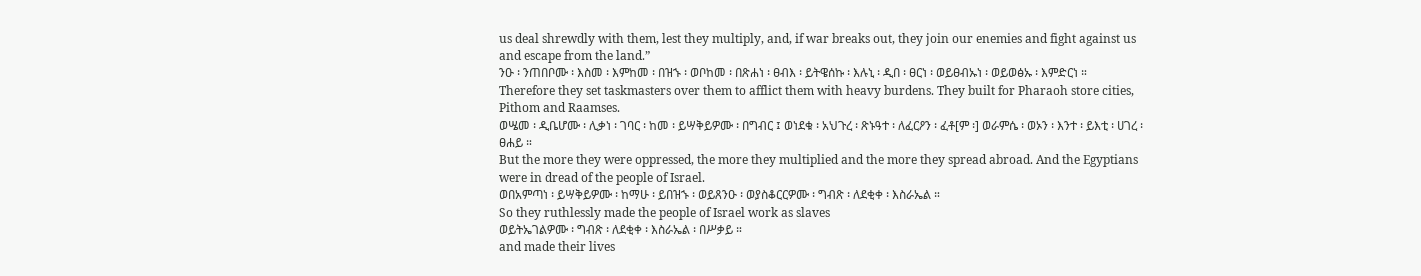us deal shrewdly with them, lest they multiply, and, if war breaks out, they join our enemies and fight against us and escape from the land.”
ንዑ ፡ ንጠበቦሙ ፡ እስመ ፡ እምከመ ፡ በዝኁ ፡ ወቦከመ ፡ በጽሐነ ፡ ፀብእ ፡ ይትዌሰኩ ፡ እሉኒ ፡ ዲበ ፡ ፀርነ ፡ ወይፀብኡነ ፡ ወይወፅኡ ፡ እምድርነ ።
Therefore they set taskmasters over them to afflict them with heavy burdens. They built for Pharaoh store cities, Pithom and Raamses.
ወሤመ ፡ ዲቤሆሙ ፡ ሊቃነ ፡ ገባር ፡ ከመ ፡ ይሣቅይዎሙ ፡ በግብር ፤ ወነደቁ ፡ አህጉረ ፡ ጽኑዓተ ፡ ለፈርዖን ፡ ፈቶ[ም ፡] ወራምሴ ፡ ወኦን ፡ እንተ ፡ ይእቲ ፡ ሀገረ ፡ ፀሐይ ።
But the more they were oppressed, the more they multiplied and the more they spread abroad. And the Egyptians were in dread of the people of Israel.
ወበአምጣነ ፡ ይሣቅይዎሙ ፡ ከማሁ ፡ ይበዝኁ ፡ ወይጸንዑ ፡ ወያስቆርርዎሙ ፡ ግብጽ ፡ ለደቂቀ ፡ እስራኤል ።
So they ruthlessly made the people of Israel work as slaves
ወይትኤገልዎሙ ፡ ግብጽ ፡ ለደቂቀ ፡ እስራኤል ፡ በሥቃይ ።
and made their lives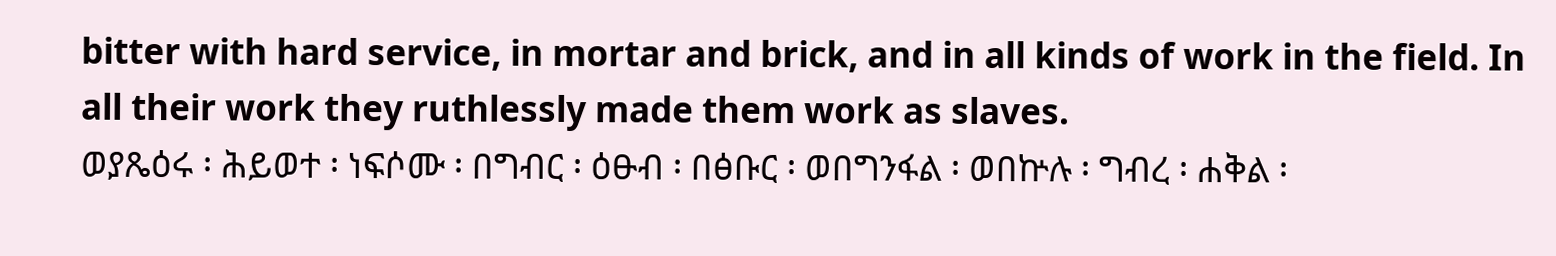bitter with hard service, in mortar and brick, and in all kinds of work in the field. In all their work they ruthlessly made them work as slaves.
ወያጼዕሩ ፡ ሕይወተ ፡ ነፍሶሙ ፡ በግብር ፡ ዕፁብ ፡ በፅቡር ፡ ወበግንፋል ፡ ወበኵሉ ፡ ግብረ ፡ ሐቅል ፡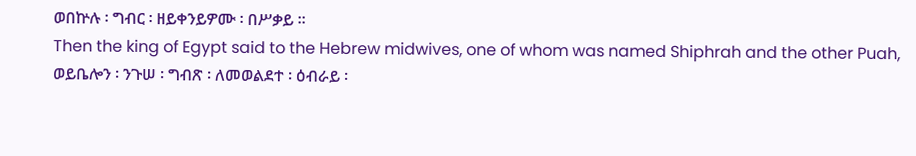ወበኵሉ ፡ ግብር ፡ ዘይቀንይዎሙ ፡ በሥቃይ ።
Then the king of Egypt said to the Hebrew midwives, one of whom was named Shiphrah and the other Puah,
ወይቤሎን ፡ ንጉሠ ፡ ግብጽ ፡ ለመወልደተ ፡ ዕብራይ ፡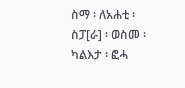ስማ ፡ ለአሐቲ ፡ ስፓ[ራ] ፡ ወስመ ፡ ካልእታ ፡ ፎሓ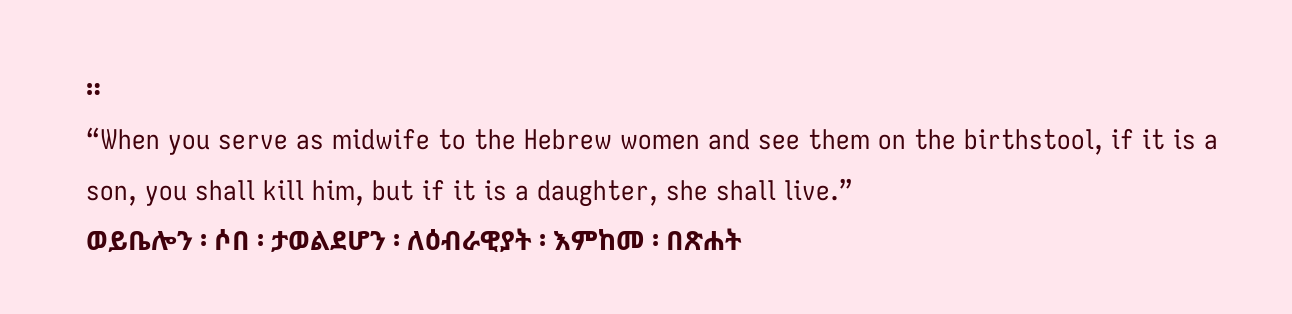።
“When you serve as midwife to the Hebrew women and see them on the birthstool, if it is a son, you shall kill him, but if it is a daughter, she shall live.”
ወይቤሎን ፡ ሶበ ፡ ታወልደሆን ፡ ለዕብራዊያት ፡ እምከመ ፡ በጽሐት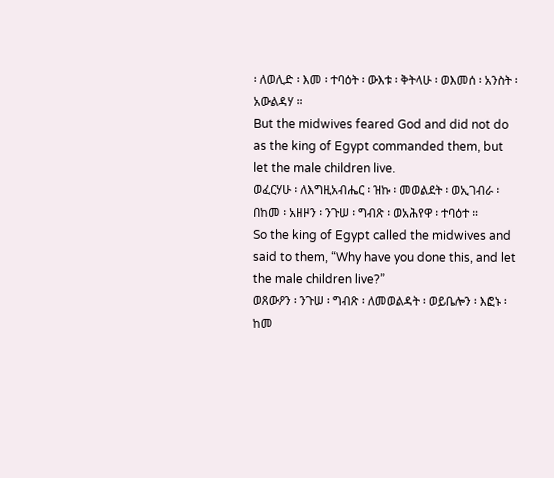፡ ለወሊድ ፡ እመ ፡ ተባዕት ፡ ውእቱ ፡ ቅትላሁ ፡ ወእመሰ ፡ አንስት ፡ አውልዳሃ ።
But the midwives feared God and did not do as the king of Egypt commanded them, but let the male children live.
ወፈርሃሁ ፡ ለእግዚአብሔር ፡ ዝኩ ፡ መወልደት ፡ ወኢገብራ ፡ በከመ ፡ አዘዞን ፡ ንጉሠ ፡ ግብጽ ፡ ወአሕየዋ ፡ ተባዕተ ።
So the king of Egypt called the midwives and said to them, “Why have you done this, and let the male children live?”
ወጸውዖን ፡ ንጉሠ ፡ ግብጽ ፡ ለመወልዳት ፡ ወይቤሎን ፡ እፎኑ ፡ ከመ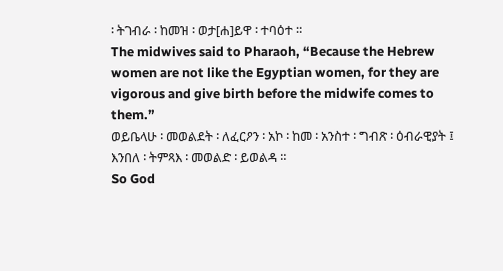፡ ትገብራ ፡ ከመዝ ፡ ወታ[ሐ]ይዋ ፡ ተባዕተ ።
The midwives said to Pharaoh, “Because the Hebrew women are not like the Egyptian women, for they are vigorous and give birth before the midwife comes to them.”
ወይቤላሁ ፡ መወልደት ፡ ለፈርዖን ፡ አኮ ፡ ከመ ፡ አንስተ ፡ ግብጽ ፡ ዕብራዊያት ፤ እንበለ ፡ ትምጻእ ፡ መወልድ ፡ ይወልዳ ።
So God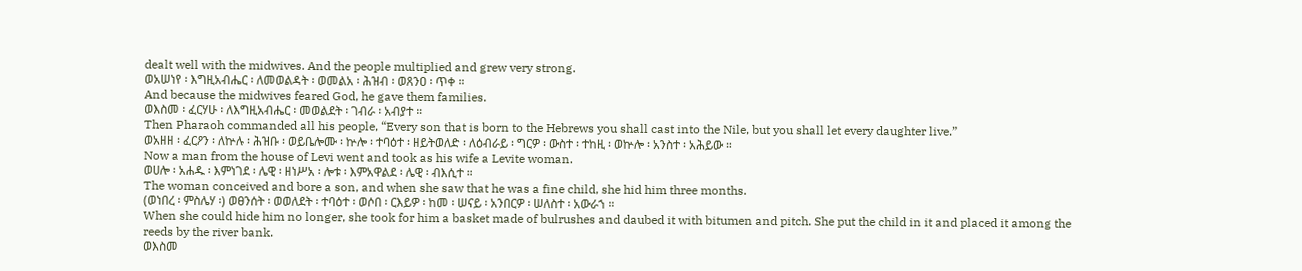dealt well with the midwives. And the people multiplied and grew very strong.
ወአሠነየ ፡ እግዚአብሔር ፡ ለመወልዳት ፡ ወመልአ ፡ ሕዝብ ፡ ወጸንዐ ፡ ጥቀ ።
And because the midwives feared God, he gave them families.
ወእስመ ፡ ፈርሃሁ ፡ ለእግዚአብሔር ፡ መወልደት ፡ ገብራ ፡ አብያተ ።
Then Pharaoh commanded all his people, “Every son that is born to the Hebrews you shall cast into the Nile, but you shall let every daughter live.”
ወአዘዘ ፡ ፈርዖን ፡ ለኵሉ ፡ ሕዝቡ ፡ ወይቤሎሙ ፡ ኵሎ ፡ ተባዕተ ፡ ዘይትወለድ ፡ ለዕብራይ ፡ ግርዎ ፡ ውስተ ፡ ተከዚ ፡ ወኵሎ ፡ አንስተ ፡ አሕይው ።
Now a man from the house of Levi went and took as his wife a Levite woman.
ወሀሎ ፡ አሐዱ ፡ እምነገደ ፡ ሌዊ ፡ ዘነሥአ ፡ ሎቱ ፡ እምአዋልደ ፡ ሌዊ ፡ ብእሲተ ።
The woman conceived and bore a son, and when she saw that he was a fine child, she hid him three months.
(ወነበረ ፡ ምስሌሃ ፡) ወፀንሰት ፡ ወወለደት ፡ ተባዕተ ፡ ወሶበ ፡ ርእይዎ ፡ ከመ ፡ ሠናይ ፡ አንበርዎ ፡ ሠለስተ ፡ አውራኀ ።
When she could hide him no longer, she took for him a basket made of bulrushes and daubed it with bitumen and pitch. She put the child in it and placed it among the reeds by the river bank.
ወእስመ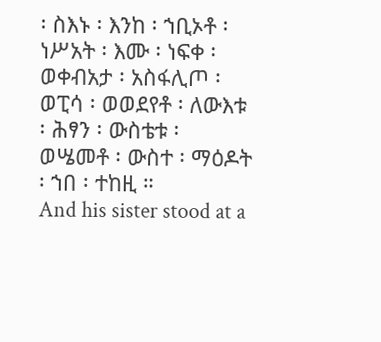፡ ስእኑ ፡ እንከ ፡ ኀቢኦቶ ፡ ነሥአት ፡ እሙ ፡ ነፍቀ ፡ ወቀብአታ ፡ አስፋሊጦ ፡ ወፒሳ ፡ ወወደየቶ ፡ ለውእቱ ፡ ሕፃን ፡ ውስቴቱ ፡ ወሤመቶ ፡ ውስተ ፡ ማዕዶት ፡ ኀበ ፡ ተከዚ ።
And his sister stood at a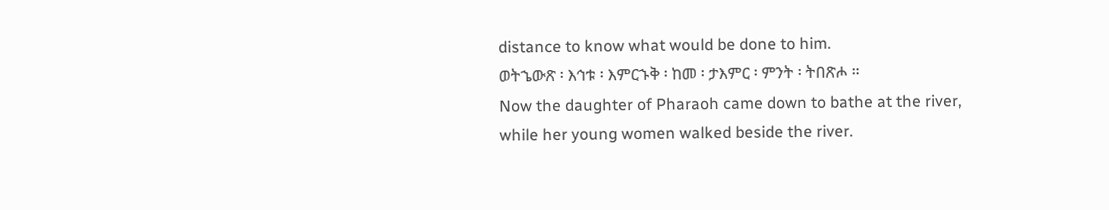distance to know what would be done to him.
ወትኄውጽ ፡ እኅቱ ፡ እምርኁቅ ፡ ከመ ፡ ታእምር ፡ ምንት ፡ ትበጽሖ ።
Now the daughter of Pharaoh came down to bathe at the river, while her young women walked beside the river.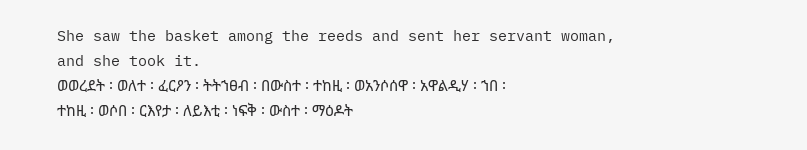She saw the basket among the reeds and sent her servant woman, and she took it.
ወወረደት ፡ ወለተ ፡ ፈርዖን ፡ ትትኀፀብ ፡ በውስተ ፡ ተከዚ ፡ ወአንሶሰዋ ፡ አዋልዲሃ ፡ ኀበ ፡ ተከዚ ፡ ወሶበ ፡ ርእየታ ፡ ለይእቲ ፡ ነፍቅ ፡ ውስተ ፡ ማዕዶት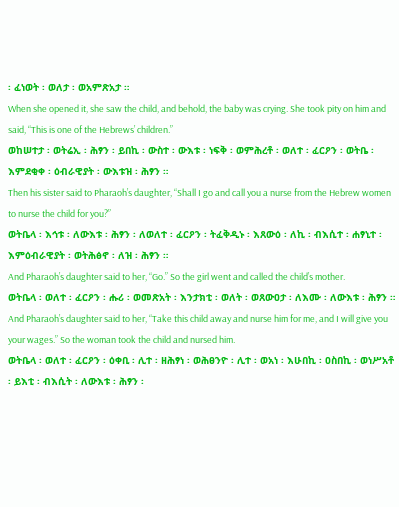፡ ፈነወት ፡ ወለታ ፡ ወአምጽአታ ።
When she opened it, she saw the child, and behold, the baby was crying. She took pity on him and said, “This is one of the Hebrews’ children.”
ወከሠተታ ፡ ወትሬኢ ፡ ሕፃን ፡ ይበኪ ፡ ውስተ ፡ ውእቱ ፡ ነፍቅ ፡ ወምሕረቶ ፡ ወለተ ፡ ፈርዖን ፡ ወትቤ ፡ እምደቂቀ ፡ ዕብራዊያት ፡ ውእቱዝ ፡ ሕፃን ።
Then his sister said to Pharaoh’s daughter, “Shall I go and call you a nurse from the Hebrew women to nurse the child for you?”
ወትቤላ ፡ እኅቱ ፡ ለውእቱ ፡ ሕፃን ፡ ለወለተ ፡ ፈርዖን ፡ ትፈቅዲኑ ፡ እጸውዕ ፡ ለኪ ፡ ብእሲተ ፡ ሐፃኒተ ፡ እምዕብራዊያት ፡ ወትሕፅኖ ፡ ለዝ ፡ ሕፃን ።
And Pharaoh’s daughter said to her, “Go.” So the girl went and called the child’s mother.
ወትቤላ ፡ ወለተ ፡ ፈርዖን ፡ ሑሪ ፡ ወመጽአት ፡ እንታክቲ ፡ ወለት ፡ ወጸውዐታ ፡ ለእሙ ፡ ለውእቱ ፡ ሕፃን ።
And Pharaoh’s daughter said to her, “Take this child away and nurse him for me, and I will give you your wages.” So the woman took the child and nursed him.
ወትቤላ ፡ ወለተ ፡ ፈርዖን ፡ ዕቀቢ ፡ ሊተ ፡ ዘሕፃነ ፡ ወሕፀንዮ ፡ ሊተ ፡ ወአነ ፡ እሁበኪ ፡ ዐስበኪ ፡ ወነሥአቶ ፡ ይእቲ ፡ ብእሲት ፡ ለውእቱ ፡ ሕፃን ፡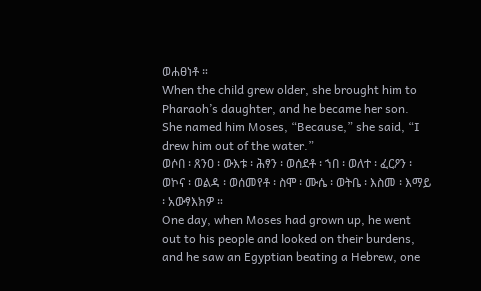ወሐፀነቶ ።
When the child grew older, she brought him to Pharaoh’s daughter, and he became her son. She named him Moses, “Because,” she said, “I drew him out of the water.”
ወሶበ ፡ ጸንዐ ፡ ውእቱ ፡ ሕፃን ፡ ወሰደቶ ፡ ኀበ ፡ ወለተ ፡ ፈርዖን ፡ ወኮና ፡ ወልዳ ፡ ወሰመየቶ ፡ ስሞ ፡ ሙሴ ፡ ወትቤ ፡ እስመ ፡ እማይ ፡ አውፃእክዎ ።
One day, when Moses had grown up, he went out to his people and looked on their burdens, and he saw an Egyptian beating a Hebrew, one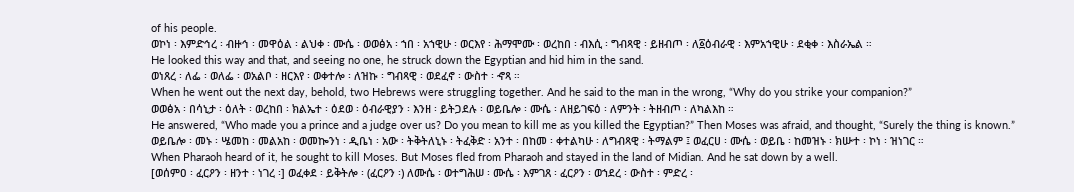of his people.
ወኮነ ፡ እምድኅረ ፡ ብዙኅ ፡ መዋዕል ፡ ልህቀ ፡ ሙሴ ፡ ወወፅአ ፡ ኀበ ፡ አኀዊሁ ፡ ወርእየ ፡ ሕማሞሙ ፡ ወረከበ ፡ ብእሲ ፡ ግብጻዊ ፡ ይዘብጦ ፡ ለ፩ዕብራዊ ፡ እምአኀዊሁ ፡ ደቂቀ ፡ እስራኤል ።
He looked this way and that, and seeing no one, he struck down the Egyptian and hid him in the sand.
ወነጸረ ፡ ለፌ ፡ ወለፌ ፡ ወአልቦ ፡ ዘርእየ ፡ ወቀተሎ ፡ ለዝኩ ፡ ግብጻዊ ፡ ወደፈኖ ፡ ውስተ ፡ ኆጻ ።
When he went out the next day, behold, two Hebrews were struggling together. And he said to the man in the wrong, “Why do you strike your companion?”
ወወፅአ ፡ በሳኒታ ፡ ዕለት ፡ ወረከበ ፡ ክልኤተ ፡ ዕደወ ፡ ዕብራዊያን ፡ እንዘ ፡ ይትጋደሉ ፡ ወይቤሎ ፡ ሙሴ ፡ ለዘይገፍዕ ፡ ለምንት ፡ ትዘብጦ ፡ ለካልእከ ።
He answered, “Who made you a prince and a judge over us? Do you mean to kill me as you killed the Egyptian?” Then Moses was afraid, and thought, “Surely the thing is known.”
ወይቤሎ ፡ መኑ ፡ ሤመከ ፡ መልአከ ፡ ወመኰንነ ፡ ዲቤነ ፡ አው ፡ ትቅትለኒኑ ፡ ትፈቅድ ፡ አንተ ፡ በከመ ፡ ቀተልካሁ ፡ ለግብጻዊ ፡ ትማልም ፤ ወፈርሀ ፡ ሙሴ ፡ ወይቤ ፡ ከመዝኑ ፡ ክሡተ ፡ ኮነ ፡ ዝነገር ።
When Pharaoh heard of it, he sought to kill Moses. But Moses fled from Pharaoh and stayed in the land of Midian. And he sat down by a well.
[ወሰምዐ ፡ ፈርዖን ፡ ዘንተ ፡ ነገረ ፡] ወፈቀደ ፡ ይቅትሎ ፡ (ፈርዖን ፡) ለሙሴ ፡ ወተግሕሠ ፡ ሙሴ ፡ እምገጸ ፡ ፈርዖን ፡ ወኀደረ ፡ ውስተ ፡ ምድረ ፡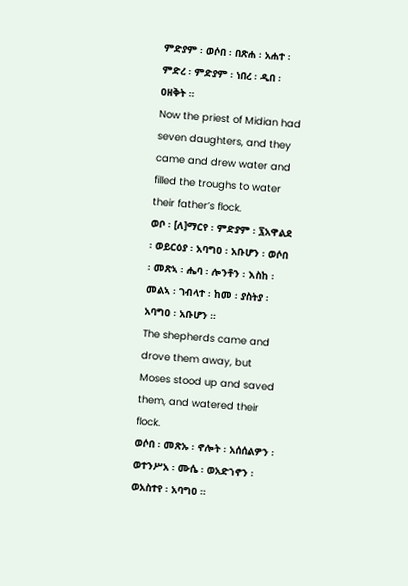ምድያም ፡ ወሶበ ፡ በጽሐ ፡ አሐተ ፡ ምድረ ፡ ምድያም ፡ ነበረ ፡ ዲበ ፡ ዐዘቅት ።
Now the priest of Midian had seven daughters, and they came and drew water and filled the troughs to water their father’s flock.
ወቦ ፡ [ለ]ማርየ ፡ ምድያም ፡ ፯አዋልደ ፡ ወይርዕያ ፡ አባግዐ ፡ አቡሆን ፡ ወሶበ ፡ መጽኣ ፡ ሔባ ፡ ሎንቶን ፡ እስከ ፡ መልኣ ፡ ገብላተ ፡ ከመ ፡ ያስትያ ፡ አባግዐ ፡ አቡሆን ።
The shepherds came and drove them away, but Moses stood up and saved them, and watered their flock.
ወሶበ ፡ መጽኡ ፡ ኖሎት ፡ አሰሰልዎን ፡ ወተንሥአ ፡ ሙሴ ፡ ወአድኀኖን ፡ ወአስተየ ፡ አባግዐ ።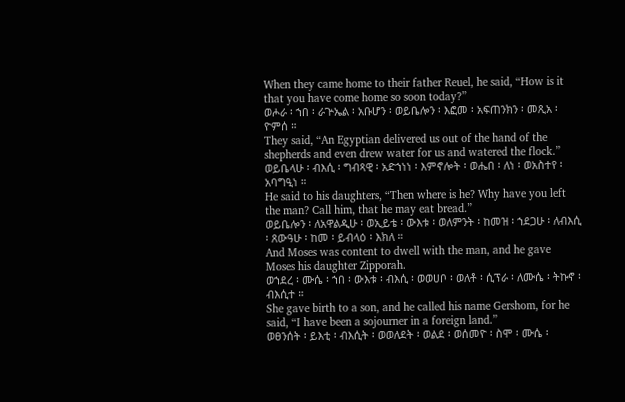When they came home to their father Reuel, he said, “How is it that you have come home so soon today?”
ወሖራ ፡ ኀበ ፡ ራጕኤል ፡ አቡሆን ፡ ወይቤሎን ፡ እፎመ ፡ አፍጠንክን ፡ መጺአ ፡ ዮምሰ ።
They said, “An Egyptian delivered us out of the hand of the shepherds and even drew water for us and watered the flock.”
ወይቤላሁ ፡ ብእሲ ፡ ግብጻዊ ፡ አድኀነነ ፡ እምኖሎት ፡ ወሔበ ፡ ለነ ፡ ወአስተየ ፡ አባግዒነ ።
He said to his daughters, “Then where is he? Why have you left the man? Call him, that he may eat bread.”
ወይቤሎን ፡ ለአዋልዲሁ ፡ ወኢይቴ ፡ ውእቱ ፡ ወለምንት ፡ ከመዝ ፡ ኀደጋሁ ፡ ለብእሲ ፡ ጸውዓሁ ፡ ከመ ፡ ይብላዕ ፡ እክለ ።
And Moses was content to dwell with the man, and he gave Moses his daughter Zipporah.
ወኀደረ ፡ ሙሴ ፡ ኀበ ፡ ውእቱ ፡ ብእሲ ፡ ወወሀቦ ፡ ወለቶ ፡ ሲፕራ ፡ ለሙሴ ፡ ትኩኖ ፡ ብእሲተ ።
She gave birth to a son, and he called his name Gershom, for he said, “I have been a sojourner in a foreign land.”
ወፀንሰት ፡ ይእቲ ፡ ብእሲት ፡ ወወለደት ፡ ወልደ ፡ ወሰመዮ ፡ ስሞ ፡ ሙሴ ፡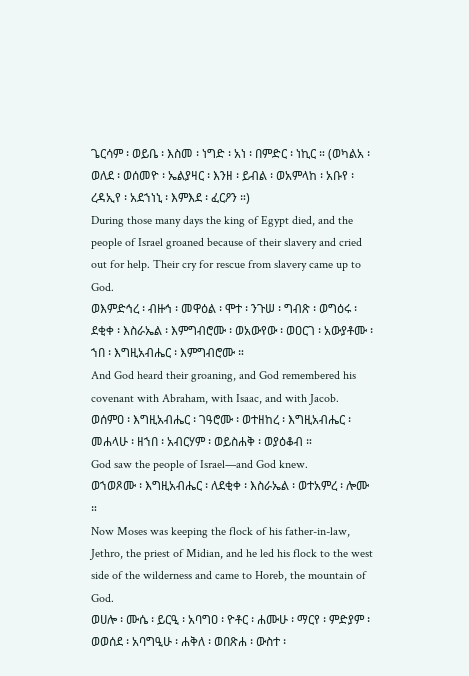ጌርሳም ፡ ወይቤ ፡ እስመ ፡ ነግድ ፡ አነ ፡ በምድር ፡ ነኪር ። (ወካልአ ፡ ወለደ ፡ ወሰመዮ ፡ ኤልያዛር ፡ እንዘ ፡ ይብል ፡ ወአምላከ ፡ አቡየ ፡ ረዳኢየ ፡ አደኀነኒ ፡ እምእደ ፡ ፈርዖን ።)
During those many days the king of Egypt died, and the people of Israel groaned because of their slavery and cried out for help. Their cry for rescue from slavery came up to God.
ወእምድኅረ ፡ ብዙኅ ፡ መዋዕል ፡ ሞተ ፡ ንጉሠ ፡ ግብጽ ፡ ወግዕሩ ፡ ደቂቀ ፡ እስራኤል ፡ እምግብሮሙ ፡ ወአውየው ፡ ወዐርገ ፡ አውያቶሙ ፡ ኀበ ፡ እግዚአብሔር ፡ እምግብሮሙ ።
And God heard their groaning, and God remembered his covenant with Abraham, with Isaac, and with Jacob.
ወሰምዐ ፡ እግዚአብሔር ፡ ገዓሮሙ ፡ ወተዘከረ ፡ እግዚአብሔር ፡ መሐላሁ ፡ ዘኀበ ፡ አብርሃም ፡ ወይስሐቅ ፡ ወያዕቆብ ።
God saw the people of Israel—and God knew.
ወኀወጾሙ ፡ እግዚአብሔር ፡ ለደቂቀ ፡ እስራኤል ፡ ወተአምረ ፡ ሎሙ ።
Now Moses was keeping the flock of his father-in-law, Jethro, the priest of Midian, and he led his flock to the west side of the wilderness and came to Horeb, the mountain of God.
ወሀሎ ፡ ሙሴ ፡ ይርዒ ፡ አባግዐ ፡ ዮቶር ፡ ሐሙሁ ፡ ማርየ ፡ ምድያም ፡ ወወሰደ ፡ አባግዒሁ ፡ ሐቅለ ፡ ወበጽሐ ፡ ውስተ ፡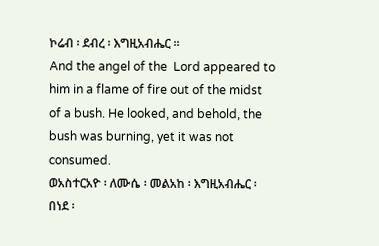ኮሬብ ፡ ደብረ ፡ እግዚአብሔር ።
And the angel of the  Lord appeared to him in a flame of fire out of the midst of a bush. He looked, and behold, the bush was burning, yet it was not consumed.
ወአስተርአዮ ፡ ለሙሴ ፡ መልአከ ፡ እግዚአብሔር ፡ በነደ ፡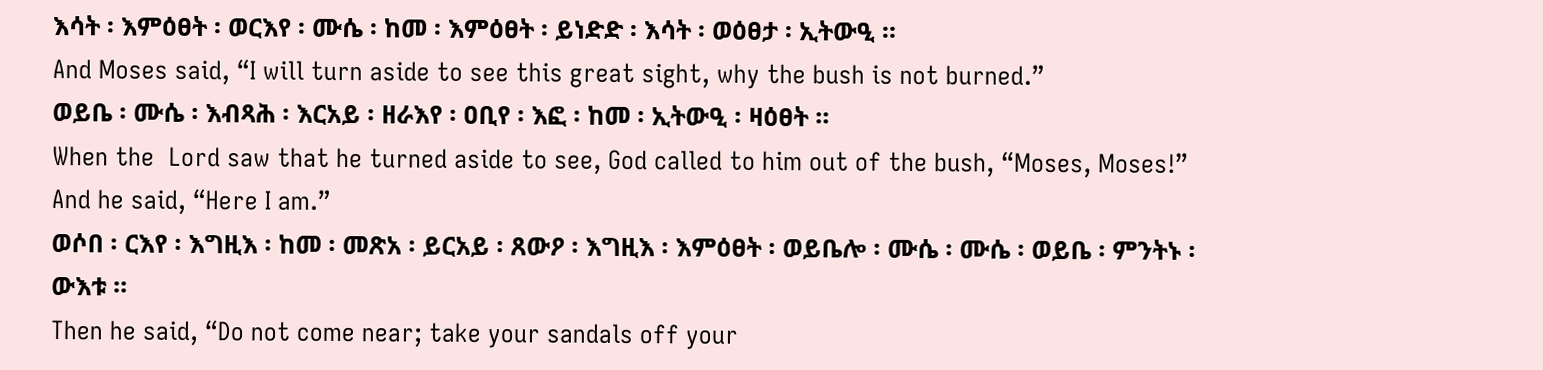እሳት ፡ እምዕፀት ፡ ወርእየ ፡ ሙሴ ፡ ከመ ፡ እምዕፀት ፡ ይነድድ ፡ እሳት ፡ ወዕፀታ ፡ ኢትውዒ ።
And Moses said, “I will turn aside to see this great sight, why the bush is not burned.”
ወይቤ ፡ ሙሴ ፡ እብጻሕ ፡ እርአይ ፡ ዘራእየ ፡ ዐቢየ ፡ እፎ ፡ ከመ ፡ ኢትውዒ ፡ ዛዕፀት ።
When the  Lord saw that he turned aside to see, God called to him out of the bush, “Moses, Moses!” And he said, “Here I am.”
ወሶበ ፡ ርእየ ፡ እግዚእ ፡ ከመ ፡ መጽአ ፡ ይርአይ ፡ ጸውዖ ፡ እግዚእ ፡ እምዕፀት ፡ ወይቤሎ ፡ ሙሴ ፡ ሙሴ ፡ ወይቤ ፡ ምንትኑ ፡ ውእቱ ።
Then he said, “Do not come near; take your sandals off your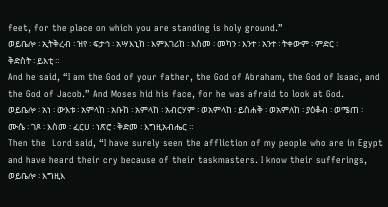feet, for the place on which you are standing is holy ground.”
ወይቤሎ ፡ ኢትቅረብ ፡ ዝየ ፡ ፍታኅ ፡ አሣእኒከ ፡ እምእገሪከ ፡ እስመ ፡ መካን ፡ እንተ ፡ አንተ ፡ ትቀውም ፡ ምድር ፡ ቅድስት ፡ ይእቲ ።
And he said, “I am the God of your father, the God of Abraham, the God of Isaac, and the God of Jacob.” And Moses hid his face, for he was afraid to look at God.
ወይቤሎ ፡ አነ ፡ ውእቱ ፡ አምላከ ፡ አቡከ ፡ አምላከ ፡ አብርሃም ፡ ወአምላከ ፡ ይስሐቅ ፡ ወአምለከ ፡ ያዕቆብ ፡ ወሜጠ ፡ ሙሴ ፡ ገጾ ፡ እስመ ፡ ፈርሀ ፡ ነጽሮ ፡ ቅድመ ፡ እግዚአብሔር ።
Then the  Lord said, “I have surely seen the affliction of my people who are in Egypt and have heard their cry because of their taskmasters. I know their sufferings,
ወይቤሎ ፡ እግዚእ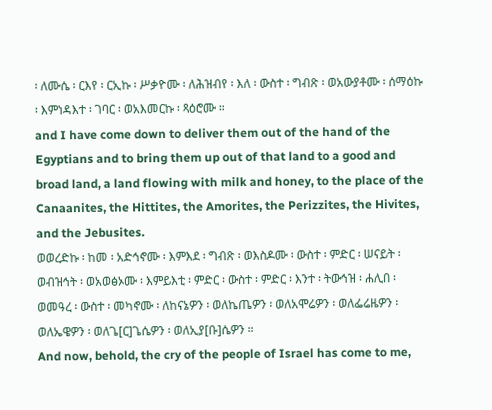፡ ለሙሴ ፡ ርእየ ፡ ርኢኩ ፡ ሥቃዮሙ ፡ ለሕዝብየ ፡ እለ ፡ ውስተ ፡ ግብጽ ፡ ወአውያቶሙ ፡ ሰማዕኩ ፡ እምነዳእተ ፡ ገባር ፡ ወአእመርኩ ፡ ጻዕሮሙ ።
and I have come down to deliver them out of the hand of the Egyptians and to bring them up out of that land to a good and broad land, a land flowing with milk and honey, to the place of the Canaanites, the Hittites, the Amorites, the Perizzites, the Hivites, and the Jebusites.
ወወረድኩ ፡ ከመ ፡ አድኅኖሙ ፡ እምእደ ፡ ግብጽ ፡ ወእስዶሙ ፡ ውስተ ፡ ምድር ፡ ሠናይት ፡ ወብዝኅት ፡ ወአወፅኦሙ ፡ እምይእቲ ፡ ምድር ፡ ውስተ ፡ ምድር ፡ እንተ ፡ ትውኅዝ ፡ ሐሊበ ፡ ወመዓረ ፡ ውስተ ፡ መካኖሙ ፡ ለከናኔዎን ፡ ወለኬጤዎን ፡ ወለአሞሬዎን ፡ ወለፌሬዜዎን ፡ ወለኤዌዎን ፡ ወለጌ[ር]ጌሴዎን ፡ ወለኢያ[ቡ]ሴዎን ።
And now, behold, the cry of the people of Israel has come to me,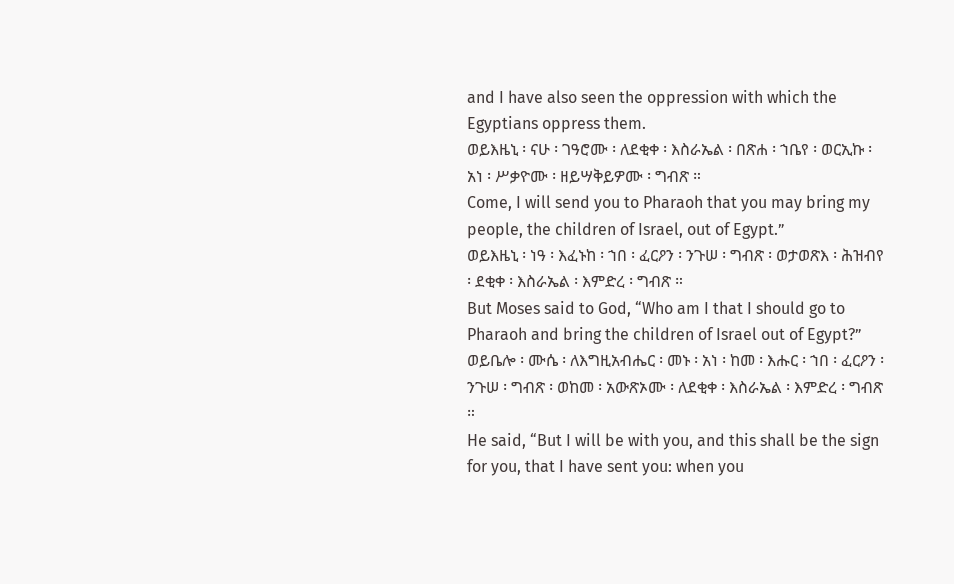and I have also seen the oppression with which the Egyptians oppress them.
ወይእዜኒ ፡ ናሁ ፡ ገዓሮሙ ፡ ለደቂቀ ፡ እስራኤል ፡ በጽሐ ፡ ኀቤየ ፡ ወርኢኩ ፡ አነ ፡ ሥቃዮሙ ፡ ዘይሣቅይዎሙ ፡ ግብጽ ።
Come, I will send you to Pharaoh that you may bring my people, the children of Israel, out of Egypt.”
ወይእዜኒ ፡ ነዓ ፡ እፈኑከ ፡ ኀበ ፡ ፈርዖን ፡ ንጉሠ ፡ ግብጽ ፡ ወታወጽእ ፡ ሕዝብየ ፡ ደቂቀ ፡ እስራኤል ፡ እምድረ ፡ ግብጽ ።
But Moses said to God, “Who am I that I should go to Pharaoh and bring the children of Israel out of Egypt?”
ወይቤሎ ፡ ሙሴ ፡ ለእግዚአብሔር ፡ መኑ ፡ አነ ፡ ከመ ፡ እሑር ፡ ኀበ ፡ ፈርዖን ፡ ንጉሠ ፡ ግብጽ ፡ ወከመ ፡ አውጽኦሙ ፡ ለደቂቀ ፡ እስራኤል ፡ እምድረ ፡ ግብጽ ።
He said, “But I will be with you, and this shall be the sign for you, that I have sent you: when you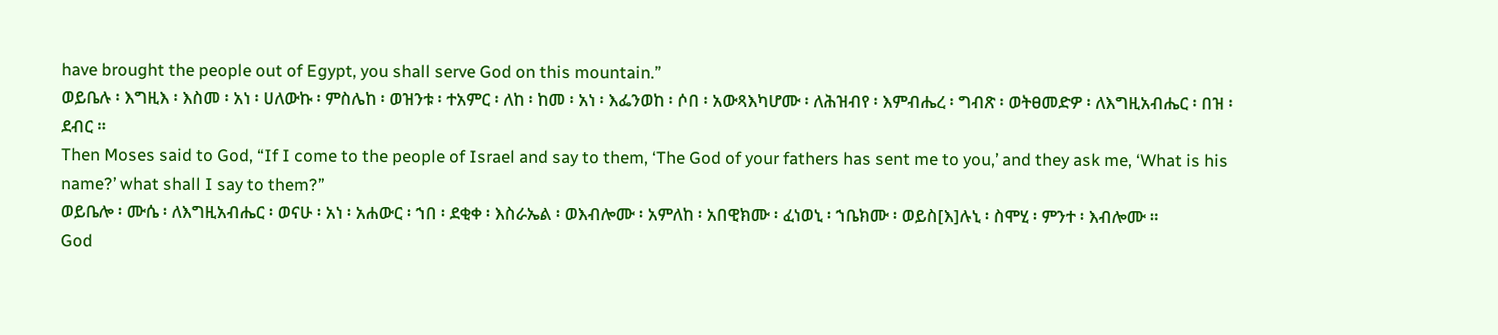have brought the people out of Egypt, you shall serve God on this mountain.”
ወይቤሉ ፡ እግዚእ ፡ እስመ ፡ አነ ፡ ሀለውኩ ፡ ምስሌከ ፡ ወዝንቱ ፡ ተአምር ፡ ለከ ፡ ከመ ፡ አነ ፡ እፌንወከ ፡ ሶበ ፡ አውጻእካሆሙ ፡ ለሕዝብየ ፡ እምብሔረ ፡ ግብጽ ፡ ወትፀመድዎ ፡ ለእግዚአብሔር ፡ በዝ ፡ ደብር ።
Then Moses said to God, “If I come to the people of Israel and say to them, ‘The God of your fathers has sent me to you,’ and they ask me, ‘What is his name?’ what shall I say to them?”
ወይቤሎ ፡ ሙሴ ፡ ለእግዚአብሔር ፡ ወናሁ ፡ አነ ፡ አሐውር ፡ ኀበ ፡ ደቂቀ ፡ እስራኤል ፡ ወእብሎሙ ፡ አምለከ ፡ አበዊክሙ ፡ ፈነወኒ ፡ ኀቤክሙ ፡ ወይስ[እ]ሉኒ ፡ ስሞሂ ፡ ምንተ ፡ እብሎሙ ።
God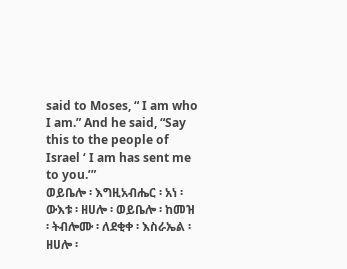said to Moses, “ I am who I am.” And he said, “Say this to the people of Israel ‘ I am has sent me to you.’”
ወይቤሎ ፡ እግዚአብሔር ፡ አነ ፡ ውእቱ ፡ ዘሀሎ ፡ ወይቤሎ ፡ ከመዝ ፡ ትብሎሙ ፡ ለደቂቀ ፡ እስራኤል ፡ ዘሀሎ ፡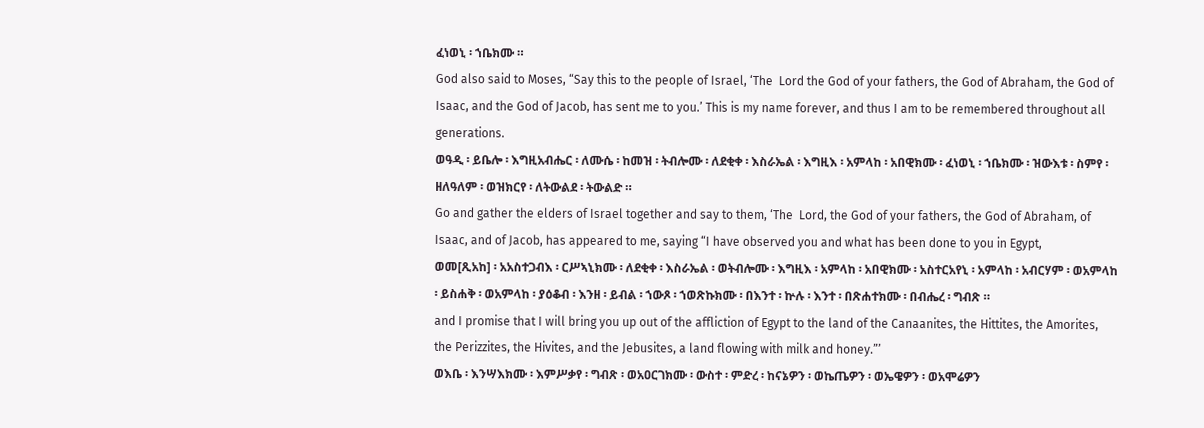ፈነወኒ ፡ ኀቤክሙ ።
God also said to Moses, “Say this to the people of Israel, ‘The  Lord the God of your fathers, the God of Abraham, the God of Isaac, and the God of Jacob, has sent me to you.’ This is my name forever, and thus I am to be remembered throughout all generations.
ወዓዲ ፡ ይቤሎ ፡ እግዚአብሔር ፡ ለሙሴ ፡ ከመዝ ፡ ትብሎሙ ፡ ለደቂቀ ፡ እስራኤል ፡ እግዚእ ፡ አምላከ ፡ አበዊክሙ ፡ ፈነወኒ ፡ ኀቤክሙ ፡ ዝውእቱ ፡ ስምየ ፡ ዘለዓለም ፡ ወዝክርየ ፡ ለትውልደ ፡ ትውልድ ።
Go and gather the elders of Israel together and say to them, ‘The  Lord, the God of your fathers, the God of Abraham, of Isaac, and of Jacob, has appeared to me, saying “I have observed you and what has been done to you in Egypt,
ወመ[ጺአከ] ፡ አአስተጋብእ ፡ ርሥኣኒክሙ ፡ ለደቂቀ ፡ እስራኤል ፡ ወትብሎሙ ፡ እግዚእ ፡ አምላከ ፡ አበዊክሙ ፡ አስተርአየኒ ፡ አምላከ ፡ አብርሃም ፡ ወአምላከ ፡ ይስሐቅ ፡ ወአምላከ ፡ ያዕቆብ ፡ እንዘ ፡ ይብል ፡ ኀውጾ ፡ ኀወጽኩክሙ ፡ በእንተ ፡ ኵሉ ፡ እንተ ፡ በጽሐተክሙ ፡ በብሔረ ፡ ግብጽ ።
and I promise that I will bring you up out of the affliction of Egypt to the land of the Canaanites, the Hittites, the Amorites, the Perizzites, the Hivites, and the Jebusites, a land flowing with milk and honey.”’
ወእቤ ፡ እንሣእክሙ ፡ እምሥቃየ ፡ ግብጽ ፡ ወአዐርገክሙ ፡ ውስተ ፡ ምድረ ፡ ከናኔዎን ፡ ወኬጤዎን ፡ ወኤዌዎን ፡ ወአሞሬዎን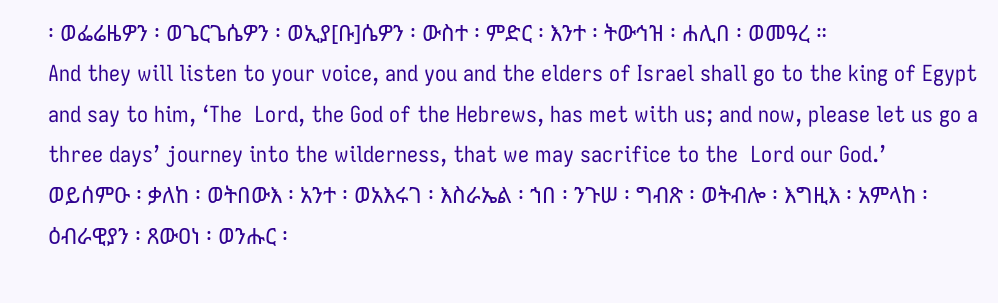፡ ወፌሬዜዎን ፡ ወጌርጌሴዎን ፡ ወኢያ[ቡ]ሴዎን ፡ ውስተ ፡ ምድር ፡ እንተ ፡ ትውኅዝ ፡ ሐሊበ ፡ ወመዓረ ።
And they will listen to your voice, and you and the elders of Israel shall go to the king of Egypt and say to him, ‘The  Lord, the God of the Hebrews, has met with us; and now, please let us go a three days’ journey into the wilderness, that we may sacrifice to the  Lord our God.’
ወይሰምዑ ፡ ቃለከ ፡ ወትበውእ ፡ አንተ ፡ ወአእሩገ ፡ እስራኤል ፡ ኀበ ፡ ንጉሠ ፡ ግብጽ ፡ ወትብሎ ፡ እግዚእ ፡ አምላከ ፡ ዕብራዊያን ፡ ጸውዐነ ፡ ወንሑር ፡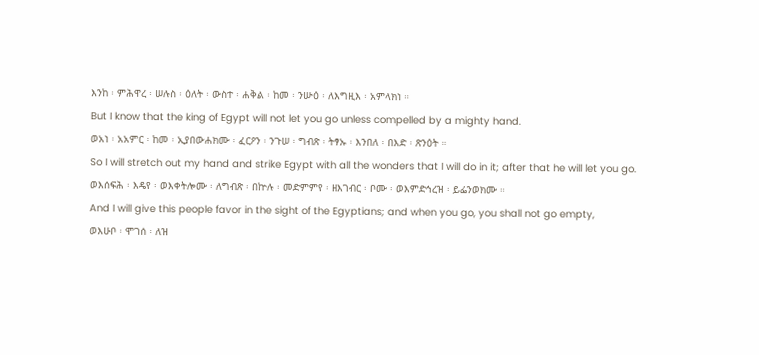እንከ ፡ ምሕዋረ ፡ ሠሉስ ፡ ዕለት ፡ ውስተ ፡ ሐቅል ፡ ከመ ፡ ንሡዕ ፡ ለእግዚእ ፡ አምላክነ ።
But I know that the king of Egypt will not let you go unless compelled by a mighty hand.
ወአነ ፡ አአምር ፡ ከመ ፡ ኢያበውሐክሙ ፡ ፈርዖን ፡ ንጉሠ ፡ ግብጽ ፡ ትፃኡ ፡ እንበለ ፡ በእድ ፡ ጽንዕት ።
So I will stretch out my hand and strike Egypt with all the wonders that I will do in it; after that he will let you go.
ወእሰፍሕ ፡ እዴየ ፡ ወእቀትሎሙ ፡ ለግብጽ ፡ በኵሉ ፡ መድምምየ ፡ ዘእገብር ፡ ቦሙ ፡ ወእምድኅረዝ ፡ ይፌንወክሙ ።
And I will give this people favor in the sight of the Egyptians; and when you go, you shall not go empty,
ወእሁቦ ፡ ሞገሰ ፡ ለዝ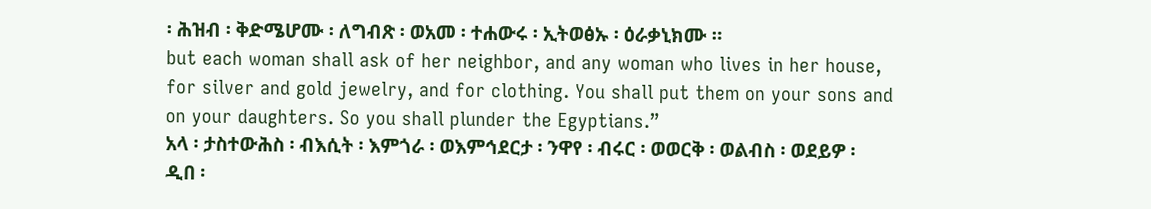፡ ሕዝብ ፡ ቅድሜሆሙ ፡ ለግብጽ ፡ ወአመ ፡ ተሐውሩ ፡ ኢትወፅኡ ፡ ዕራቃኒክሙ ።
but each woman shall ask of her neighbor, and any woman who lives in her house, for silver and gold jewelry, and for clothing. You shall put them on your sons and on your daughters. So you shall plunder the Egyptians.”
አላ ፡ ታስተውሕስ ፡ ብእሲት ፡ እምጎራ ፡ ወእምኅደርታ ፡ ንዋየ ፡ ብሩር ፡ ወወርቅ ፡ ወልብስ ፡ ወደይዎ ፡ ዲበ ፡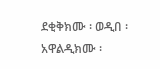ደቂቅክሙ ፡ ወዲበ ፡ አዋልዲክሙ ፡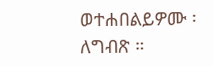ወተሐበልይዎሙ ፡ ለግብጽ ።